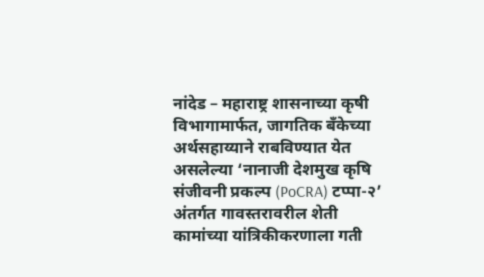नांदेड – महाराष्ट्र शासनाच्या कृषी विभागामार्फत, जागतिक बँकेच्या अर्थसहाय्याने राबविण्यात येत असलेल्या ‘नानाजी देशमुख कृषि संजीवनी प्रकल्प (PoCRA) टप्पा-२’ अंतर्गत गावस्तरावरील शेती कामांच्या यांत्रिकीकरणाला गती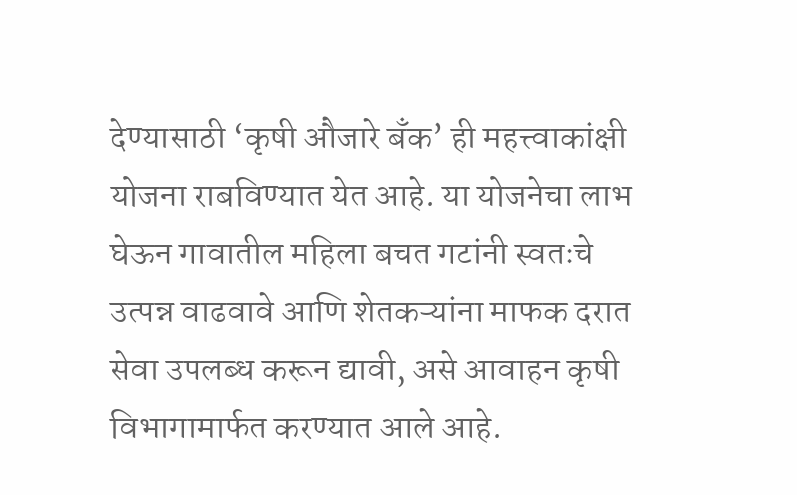देण्यासाठी ‘कृषी औजारे बँक’ ही महत्त्वाकांक्षी योजना राबविण्यात येत आहे. या योजनेचा लाभ घेऊन गावातील महिला बचत गटांनी स्वतःचे उत्पन्न वाढवावे आणि शेतकऱ्यांना माफक दरात सेवा उपलब्ध करून द्यावी, असे आवाहन कृषी विभागामार्फत करण्यात आले आहे.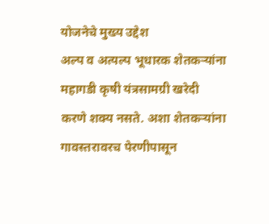योजनेचे मुख्य उद्देश
अल्प व अत्यल्प भूधारक शेतकऱ्यांना महागडी कृषी यंत्रसामग्री खरेदी करणे शक्य नसते. अशा शेतकऱ्यांना गावस्तरावरच पेरणीपासून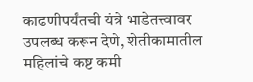काढणीपर्यंतची यंत्रे भाडेतत्त्वावर उपलब्ध करून देणे, शेतीकामातील महिलांचे कष्ट कमी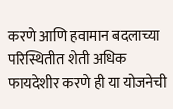करणे आणि हवामान बदलाच्या परिस्थितीत शेती अधिक फायदेशीर करणे ही या योजनेची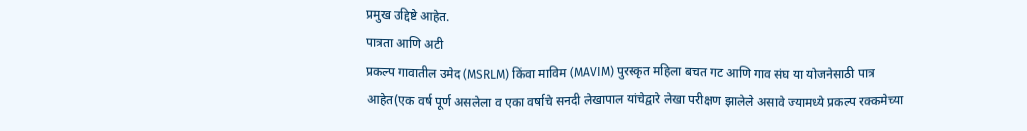प्रमुख उद्दिष्टे आहेत.
पात्रता आणि अटी
प्रकल्प गावातील उमेद (MSRLM) किंवा माविम (MAVIM) पुरस्कृत महिला बचत गट आणि गाव संघ या योजनेसाठी पात्र आहेत(एक वर्ष पूर्ण असलेला व एका वर्षाचे सनदी लेखापाल यांचेद्वारे लेखा परीक्षण झालेले असावे ज्यामध्ये प्रकल्प रक्कमेच्या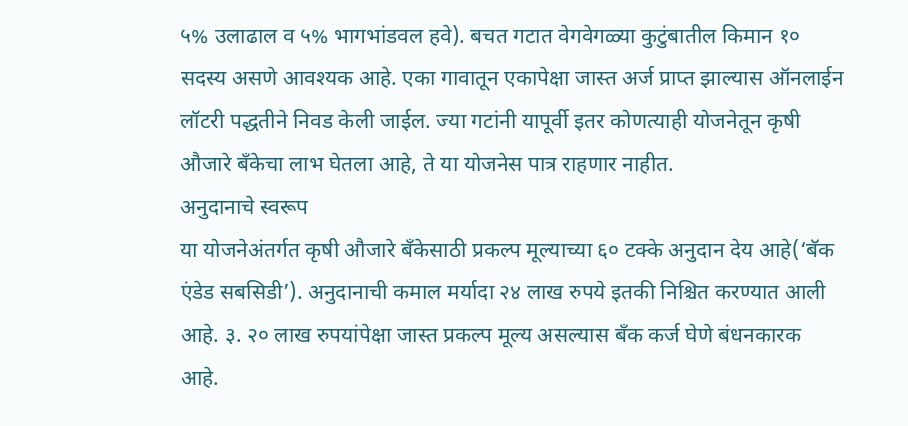५% उलाढाल व ५% भागभांडवल हवे). बचत गटात वेगवेगळ्या कुटुंबातील किमान १० सदस्य असणे आवश्यक आहे. एका गावातून एकापेक्षा जास्त अर्ज प्राप्त झाल्यास ऑनलाईन लॉटरी पद्धतीने निवड केली जाईल. ज्या गटांनी यापूर्वी इतर कोणत्याही योजनेतून कृषी औजारे बँकेचा लाभ घेतला आहे, ते या योजनेस पात्र राहणार नाहीत.
अनुदानाचे स्वरूप
या योजनेअंतर्गत कृषी औजारे बँकेसाठी प्रकल्प मूल्याच्या ६० टक्के अनुदान देय आहे(‘बॅक एंडेड सबसिडी’). अनुदानाची कमाल मर्यादा २४ लाख रुपये इतकी निश्चित करण्यात आली आहे. ३. २० लाख रुपयांपेक्षा जास्त प्रकल्प मूल्य असल्यास बँक कर्ज घेणे बंधनकारक आहे.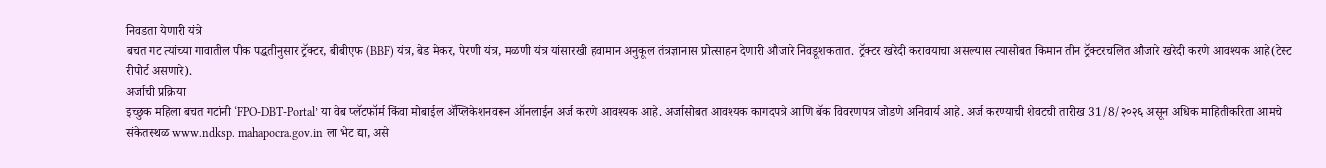निवडता येणारी यंत्रे
बचत गट त्यांच्या गावातील पीक पद्धतीनुसार ट्रॅक्टर, बीबीएफ (BBF) यंत्र, बेड मेकर, पेरणी यंत्र, मळणी यंत्र यांसारखी हवामान अनुकूल तंत्रज्ञानास प्रोत्साहन देणारी औजारे निवडूशकतात. ट्रॅक्टर खरेदी करावयाचा असल्यास त्यासोबत किमान तीन ट्रॅक्टरचलित औजारे खरेदी करणे आवश्यक आहे(टेस्ट रीपोर्ट असणारे).
अर्जाची प्रक्रिया
इच्छुक महिला बचत गटांनी ‘FPO-DBT-Portal’ या वेब प्लॅटफॉर्म किंवा मोबाईल ॲप्लिकेशनवरून ऑनलाईन अर्ज करणे आवश्यक आहे. अर्जासोबत आवश्यक कागदपत्रे आणि बॅक विवरणपत्र जोडणे अनिवार्य आहे. अर्ज करण्याची शेवटची तारीख 31/8/२०२६ असून अधिक माहितीकरिता आमचे संकेतस्थळ www.ndksp. mahapocra.gov.in ला भेट द्या, असे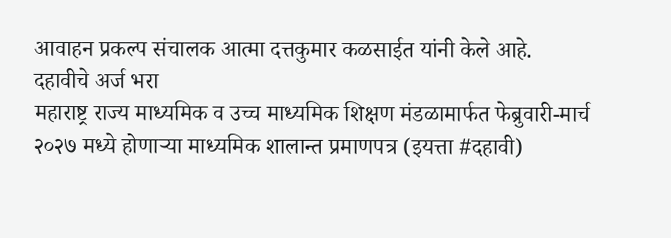आवाहन प्रकल्प संचालक आत्मा दत्तकुमार कळसाईत यांनी केले आहे.
दहावीचे अर्ज भरा
महाराष्ट्र राज्य माध्यमिक व उच्च माध्यमिक शिक्षण मंडळामार्फत फेब्रुवारी-मार्च २०२७ मध्ये होणाऱ्या माध्यमिक शालान्त प्रमाणपत्र (इयत्ता #दहावी)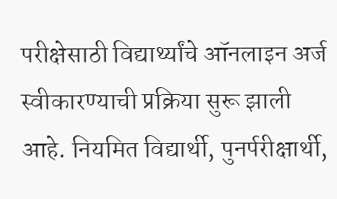परीक्षेसाठी विद्यार्थ्यांचे ऑनलाइन अर्ज स्वीकारण्याची प्रक्रिया सुरू झाली आहे. नियमित विद्यार्थी, पुनर्परीक्षार्थी,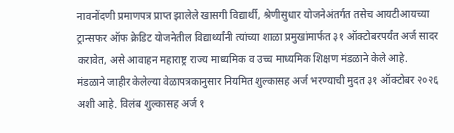नावनोंदणी प्रमाणपत्र प्राप्त झालेले खासगी विद्यार्थी, श्रेणीसुधार योजनेअंतर्गत तसेच आयटीआयच्या ट्रान्सफर ऑफ क्रेडिट योजनेतील विद्यार्थ्यांनी त्यांच्या शाळा प्रमुखांमार्फत ३१ ऑक्टोबरपर्यंत अर्ज सादर करावेत, असे आवाहन महाराष्ट्र राज्य माध्यमिक व उच्च माध्यमिक शिक्षण मंडळाने केले आहे.
मंडळाने जाहीर केलेल्या वेळापत्रकानुसार नियमित शुल्कासह अर्ज भरण्याची मुदत ३१ ऑक्टोबर २०२६ अशी आहे. विलंब शुल्कासह अर्ज १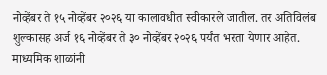नोव्हेंबर ते १५ नोव्हेंबर २०२६ या कालावधीत स्वीकारले जातील. तर अतिविलंब शुल्कासह अर्ज १६ नोव्हेंबर ते ३० नोव्हेंबर २०२६ पर्यंत भरता येणार आहेत. माध्यमिक शाळांनी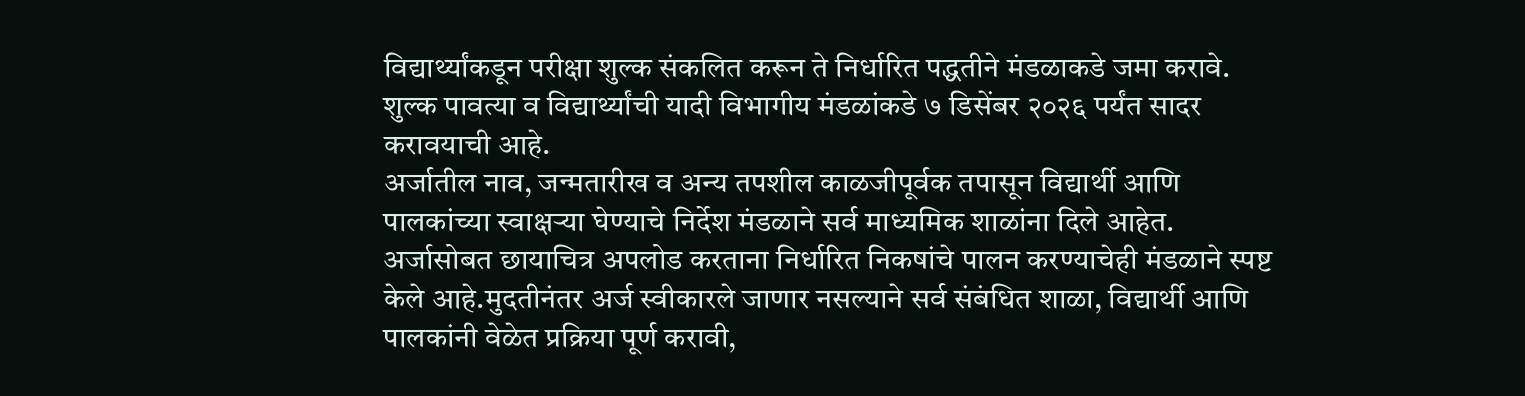विद्यार्थ्यांकडून परीक्षा शुल्क संकलित करून ते निर्धारित पद्धतीने मंडळाकडे जमा करावे. शुल्क पावत्या व विद्यार्थ्यांची यादी विभागीय मंडळांकडे ७ डिसेंबर २०२६ पर्यंत सादर करावयाची आहे.
अर्जातील नाव, जन्मतारीख व अन्य तपशील काळजीपूर्वक तपासून विद्यार्थी आणि पालकांच्या स्वाक्षऱ्या घेण्याचे निर्देश मंडळाने सर्व माध्यमिक शाळांना दिले आहेत. अर्जासोबत छायाचित्र अपलोड करताना निर्धारित निकषांचे पालन करण्याचेही मंडळाने स्पष्ट केले आहे.मुदतीनंतर अर्ज स्वीकारले जाणार नसल्याने सर्व संबंधित शाळा, विद्यार्थी आणि पालकांनी वेळेत प्रक्रिया पूर्ण करावी,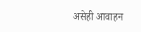असेही आवाहन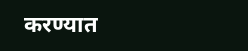करण्यात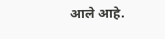आले आहे.